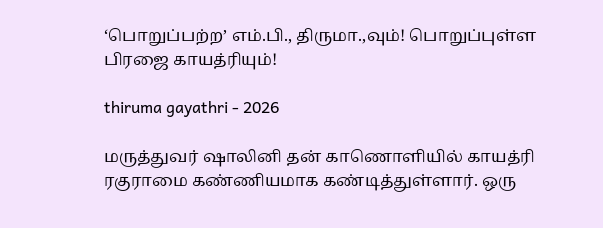‘பொறுப்பற்ற’ எம்.பி., திருமா.,வும்! பொறுப்புள்ள பிரஜை காயத்ரியும்!

thiruma gayathri - 2026

மருத்துவர் ஷாலினி தன் காணொளியில் காயத்ரி ரகுராமை கண்ணியமாக கண்டித்துள்ளார். ஒரு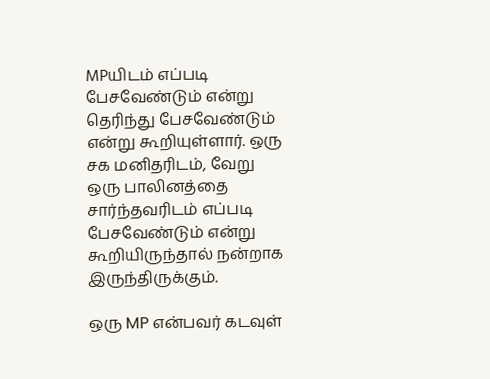MPயிடம் எப்படி பேசவேண்டும் என்று தெரிந்து பேசவேண்டும் என்று கூறியுள்ளார். ஒரு சக மனிதரிடம், வேறு ஒரு பாலினத்தை சார்ந்தவரிடம் எப்படி பேசவேண்டும் என்று கூறியிருந்தால் நன்றாக இருந்திருக்கும்.

ஒரு MP என்பவர் கடவுள்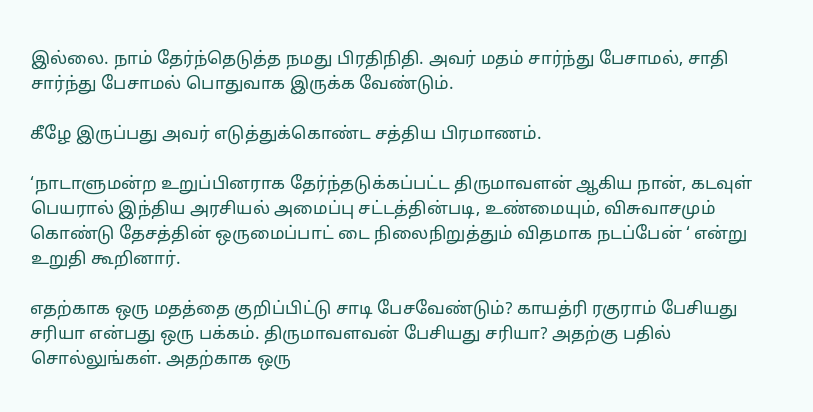இல்லை. நாம் தேர்ந்தெடுத்த நமது பிரதிநிதி. அவர் மதம் சார்ந்து பேசாமல், சாதி சார்ந்து பேசாமல் பொதுவாக இருக்க வேண்டும்.

கீழே இருப்பது அவர் எடுத்துக்கொண்ட சத்திய பிரமாணம்.

‘நாடாளுமன்ற உறுப்பினராக தேர்ந்தடுக்கப்பட்ட திருமாவளன் ஆகிய நான், கடவுள் பெயரால் இந்திய அரசியல் அமைப்பு சட்டத்தின்படி, உண்மையும், விசுவாசமும் கொண்டு தேசத்தின் ஒருமைப்பாட் டை நிலைநிறுத்தும் விதமாக நடப்பேன் ‘ என்று உறுதி கூறினார்.

எதற்காக ஒரு மதத்தை குறிப்பிட்டு சாடி பேசவேண்டும்? காயத்ரி ரகுராம் பேசியது சரியா என்பது ஒரு பக்கம். திருமாவளவன் பேசியது சரியா? அதற்கு பதில் சொல்லுங்கள். அதற்காக ஒரு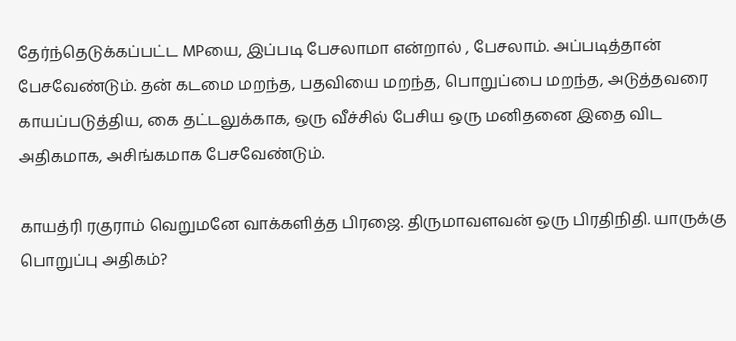தேர்ந்தெடுக்கப்பட்ட MPயை, இப்படி பேசலாமா என்றால் , பேசலாம். அப்படித்தான் பேசவேண்டும். தன் கடமை மறந்த, பதவியை மறந்த, பொறுப்பை மறந்த, அடுத்தவரை காயப்படுத்திய, கை தட்டலுக்காக, ஒரு வீச்சில் பேசிய ஒரு மனிதனை இதை விட அதிகமாக, அசிங்கமாக பேசவேண்டும்.

காயத்ரி ரகுராம் வெறுமனே வாக்களித்த பிரஜை. திருமாவளவன் ஒரு பிரதிநிதி. யாருக்கு பொறுப்பு அதிகம்?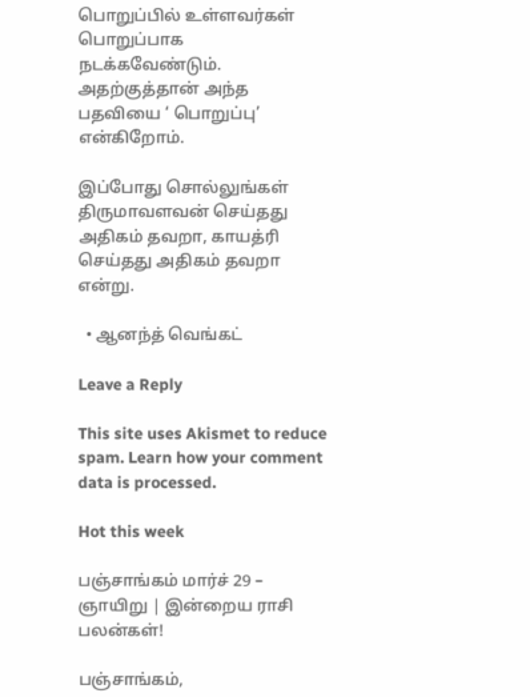பொறுப்பில் உள்ளவர்கள் பொறுப்பாக நடக்கவேண்டும். அதற்குத்தான் அந்த பதவியை ‘ பொறுப்பு’ என்கிறோம்.

இப்போது சொல்லுங்கள் திருமாவளவன் செய்தது அதிகம் தவறா, காயத்ரி செய்தது அதிகம் தவறா என்று.

  • ஆனந்த் வெங்கட்

Leave a Reply

This site uses Akismet to reduce spam. Learn how your comment data is processed.

Hot this week

பஞ்சாங்கம் மார்ச் 29 – ஞாயிறு | இன்றைய ராசி பலன்கள்!

பஞ்சாங்கம்,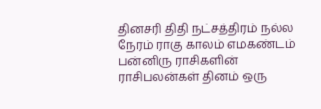தினசரி திதி நட்சத்திரம் நல்ல நேரம் ராகு காலம் எமகண்டம் பன்னிரு ராசிகளின் ராசிபலன்கள் தினம் ஒரு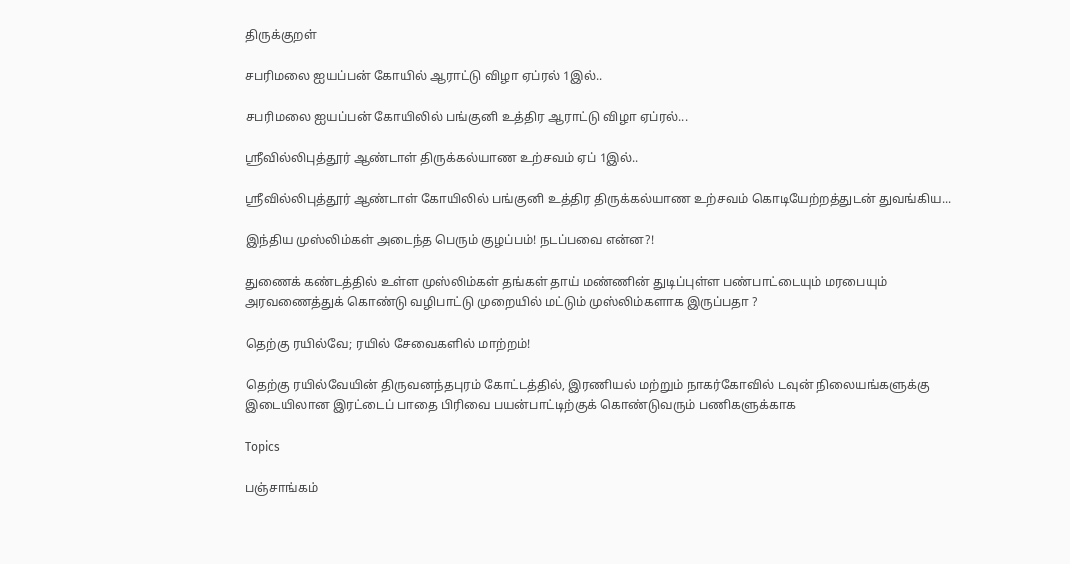திருக்குறள்

சபரிமலை ஐயப்பன் கோயில் ஆராட்டு விழா ஏப்ரல் 1இல்..

சபரிமலை ஐயப்பன் கோயிலில் பங்குனி உத்திர ஆராட்டு விழா ஏப்ரல்...

ஸ்ரீவில்லிபுத்தூர் ஆண்டாள் திருக்கல்யாண உற்சவம் ஏப் 1இல்..

ஸ்ரீவில்லிபுத்தூர் ஆண்டாள் கோயிலில் பங்குனி உத்திர திருக்கல்யாண உற்சவம் கொடியேற்றத்துடன் துவங்கிய...

இந்திய முஸ்லிம்கள் அடைந்த பெரும் குழப்பம்! நடப்பவை என்ன?!

துணைக் கண்டத்தில் உள்ள முஸ்லிம்கள் தங்கள் தாய் மண்ணின் துடிப்புள்ள பண்பாட்டையும் மரபையும் அரவணைத்துக் கொண்டு வழிபாட்டு முறையில் மட்டும் முஸ்லிம்களாக இருப்பதா ?

தெற்கு ரயில்வே; ரயில் சேவைகளில் மாற்றம்!

தெற்கு ரயில்வேயின் திருவனந்தபுரம் கோட்டத்தில், இரணியல் மற்றும் நாகர்கோவில் டவுன் நிலையங்களுக்கு இடையிலான இரட்டைப் பாதை பிரிவை பயன்பாட்டிற்குக் கொண்டுவரும் பணிகளுக்காக

Topics

பஞ்சாங்கம்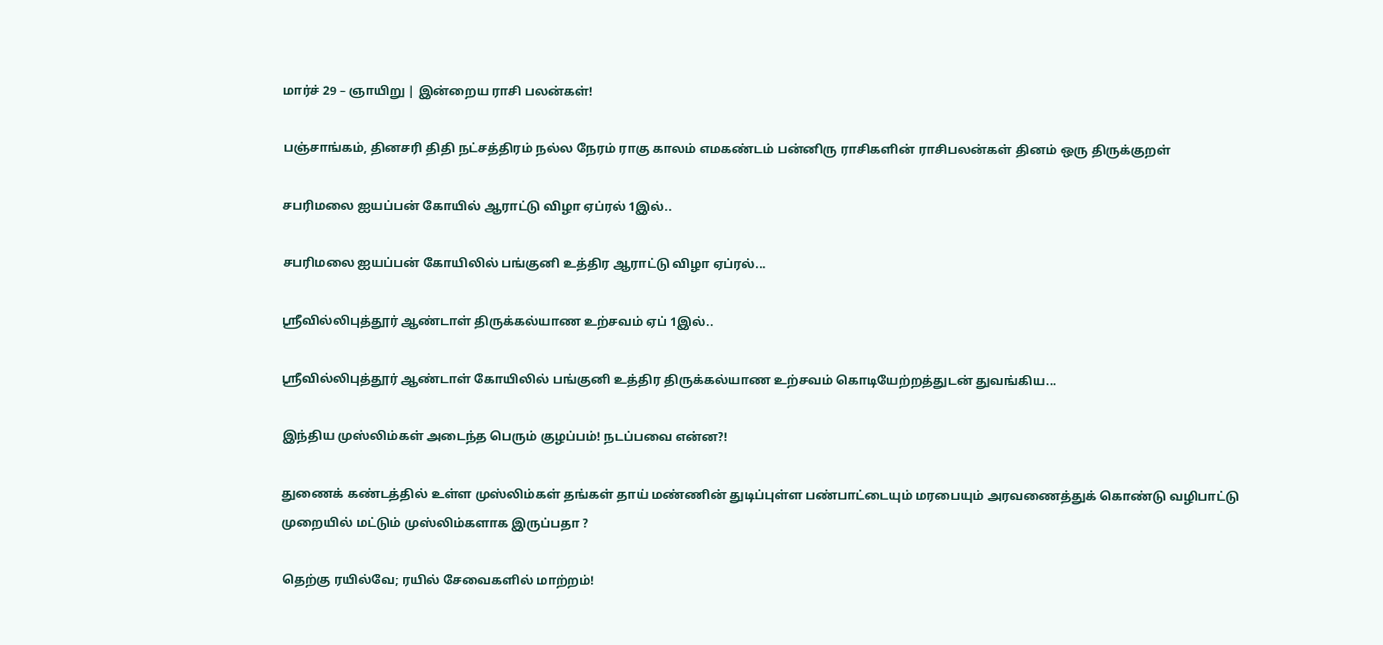மார்ச் 29 – ஞாயிறு | இன்றைய ராசி பலன்கள்!

பஞ்சாங்கம், தினசரி திதி நட்சத்திரம் நல்ல நேரம் ராகு காலம் எமகண்டம் பன்னிரு ராசிகளின் ராசிபலன்கள் தினம் ஒரு திருக்குறள்

சபரிமலை ஐயப்பன் கோயில் ஆராட்டு விழா ஏப்ரல் 1இல்..

சபரிமலை ஐயப்பன் கோயிலில் பங்குனி உத்திர ஆராட்டு விழா ஏப்ரல்...

ஸ்ரீவில்லிபுத்தூர் ஆண்டாள் திருக்கல்யாண உற்சவம் ஏப் 1இல்..

ஸ்ரீவில்லிபுத்தூர் ஆண்டாள் கோயிலில் பங்குனி உத்திர திருக்கல்யாண உற்சவம் கொடியேற்றத்துடன் துவங்கிய...

இந்திய முஸ்லிம்கள் அடைந்த பெரும் குழப்பம்! நடப்பவை என்ன?!

துணைக் கண்டத்தில் உள்ள முஸ்லிம்கள் தங்கள் தாய் மண்ணின் துடிப்புள்ள பண்பாட்டையும் மரபையும் அரவணைத்துக் கொண்டு வழிபாட்டு முறையில் மட்டும் முஸ்லிம்களாக இருப்பதா ?

தெற்கு ரயில்வே; ரயில் சேவைகளில் மாற்றம்!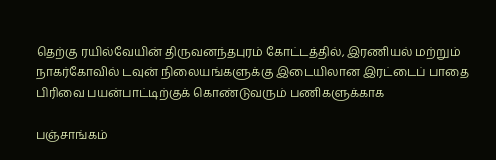தெற்கு ரயில்வேயின் திருவனந்தபுரம் கோட்டத்தில், இரணியல் மற்றும் நாகர்கோவில் டவுன் நிலையங்களுக்கு இடையிலான இரட்டைப் பாதை பிரிவை பயன்பாட்டிற்குக் கொண்டுவரும் பணிகளுக்காக

பஞ்சாங்கம்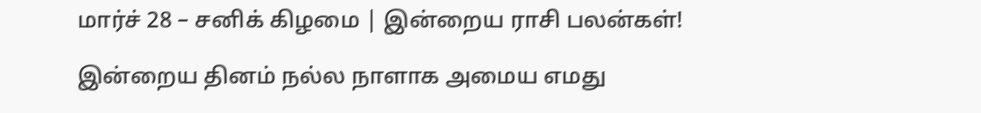மார்ச் 28 – சனிக் கிழமை | இன்றைய ராசி பலன்கள்!

இன்றைய தினம் நல்ல நாளாக அமைய எமது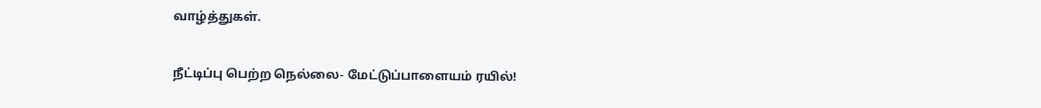வாழ்த்துகள்.

நீட்டிப்பு பெற்ற நெல்லை- மேட்டுப்பாளையம் ரயில்!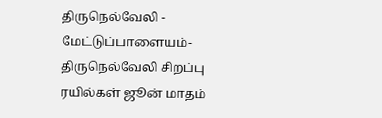திருநெல்வேலி - மேட்டுப்பாளையம்-திருநெல்வேலி சிறப்பு ரயில்கள் ஜூன் மாதம்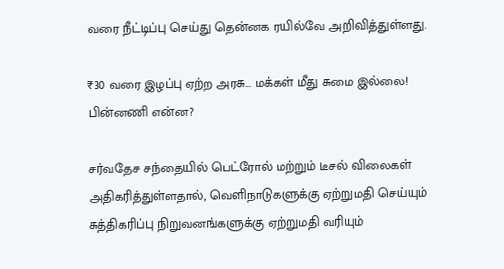வரை நீட்டிப்பு செய்து தென்னக ரயில்வே அறிவித்துள்ளது.

₹30 வரை இழப்பு ஏற்ற அரசு… மக்கள் மீது சுமை இல்லை! பின்னணி என்ன?

சர்வதேச சந்தையில் பெட்ரோல் மற்றும் டீசல் விலைகள் அதிகரித்துள்ளதால், வெளிநாடுகளுக்கு ஏற்றுமதி செய்யும் சுத்திகரிப்பு நிறுவனங்களுக்கு ஏற்றுமதி வரியும்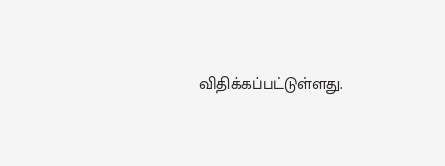விதிக்கப்பட்டுள்ளது.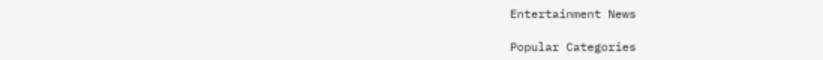Entertainment News

Popular Categories